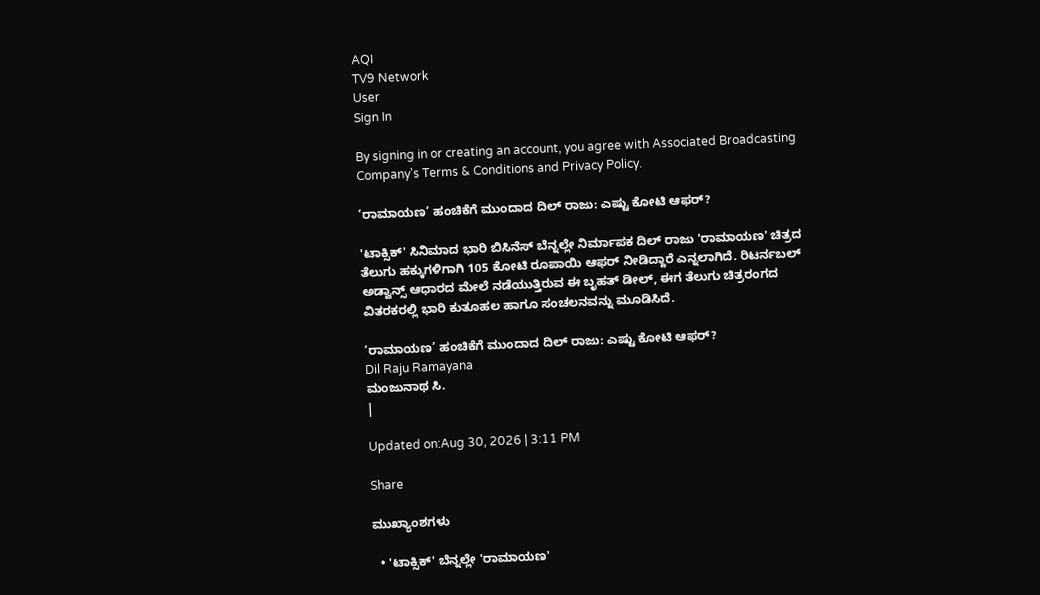AQI
TV9 Network
User
Sign In

By signing in or creating an account, you agree with Associated Broadcasting Company's Terms & Conditions and Privacy Policy.

‘ರಾಮಾಯಣ’ ಹಂಚಿಕೆಗೆ ಮುಂದಾದ ದಿಲ್ ರಾಜು: ಎಷ್ಟು ಕೋಟಿ ಆಫರ್?

'ಟಾಕ್ಸಿಕ್' ಸಿನಿಮಾದ ಭಾರಿ ಬಿಸಿನೆಸ್ ಬೆನ್ನಲ್ಲೇ ನಿರ್ಮಾಪಕ ದಿಲ್ ರಾಜು 'ರಾಮಾಯಣ' ಚಿತ್ರದ ತೆಲುಗು ಹಕ್ಕುಗಳಿಗಾಗಿ 105 ಕೋಟಿ ರೂಪಾಯಿ ಆಫರ್ ನೀಡಿದ್ದಾರೆ ಎನ್ನಲಾಗಿದೆ. ರಿಟರ್ನಬಲ್ ಅಡ್ವಾನ್ಸ್ ಆಧಾರದ ಮೇಲೆ ನಡೆಯುತ್ತಿರುವ ಈ ಬೃಹತ್ ಡೀಲ್, ಈಗ ತೆಲುಗು ಚಿತ್ರರಂಗದ ವಿತರಕರಲ್ಲಿ ಭಾರಿ ಕುತೂಹಲ ಹಾಗೂ ಸಂಚಲನವನ್ನು ಮೂಡಿಸಿದೆ.

‘ರಾಮಾಯಣ’ ಹಂಚಿಕೆಗೆ ಮುಂದಾದ ದಿಲ್ ರಾಜು: ಎಷ್ಟು ಕೋಟಿ ಆಫರ್?
Dil Raju Ramayana
ಮಂಜುನಾಥ ಸಿ.
|

Updated on:Aug 30, 2026 | 3:11 PM

Share

ಮುಖ್ಯಾಂಶಗಳು

  • 'ಟಾಕ್ಸಿಕ್' ಬೆನ್ನಲ್ಲೇ 'ರಾಮಾಯಣ'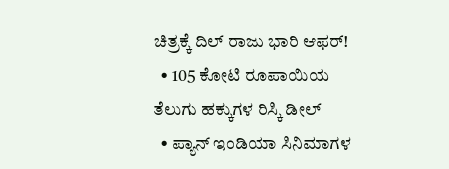ಚಿತ್ರಕ್ಕೆ ದಿಲ್ ರಾಜು ಭಾರಿ ಆಫರ್!
  • 105 ಕೋಟಿ ರೂಪಾಯಿಯ ತೆಲುಗು ಹಕ್ಕುಗಳ ರಿಸ್ಕಿ ಡೀಲ್
  • ಪ್ಯಾನ್ ಇಂಡಿಯಾ ಸಿನಿಮಾಗಳ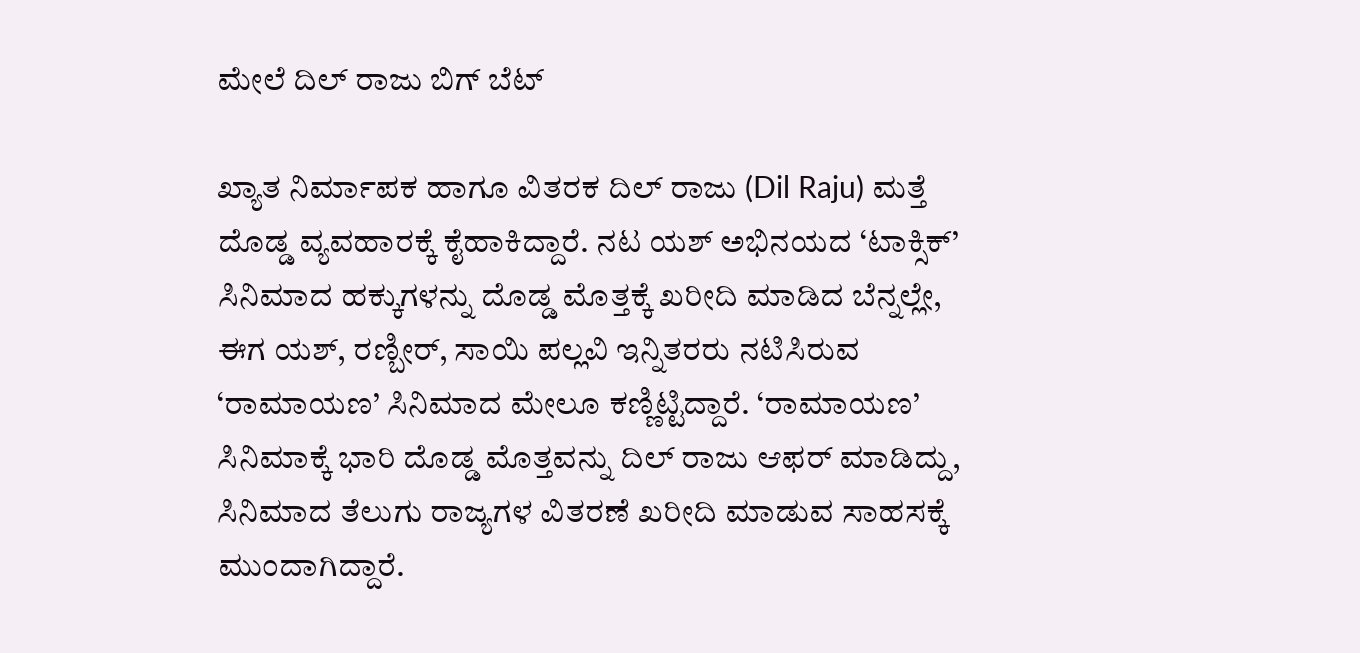ಮೇಲೆ ದಿಲ್ ರಾಜು ಬಿಗ್ ಬೆಟ್

ಖ್ಯಾತ ನಿರ್ಮಾಪಕ ಹಾಗೂ ವಿತರಕ ದಿಲ್ ರಾಜು (Dil Raju) ಮತ್ತೆ ದೊಡ್ಡ ವ್ಯವಹಾರಕ್ಕೆ ಕೈಹಾಕಿದ್ದಾರೆ. ನಟ ಯಶ್ ಅಭಿನಯದ ‘ಟಾಕ್ಸಿಕ್’ ಸಿನಿಮಾದ ಹಕ್ಕುಗಳನ್ನು ದೊಡ್ಡ ಮೊತ್ತಕ್ಕೆ ಖರೀದಿ ಮಾಡಿದ ಬೆನ್ನಲ್ಲೇ, ಈಗ ಯಶ್, ರಣ್ಬೀರ್, ಸಾಯಿ ಪಲ್ಲವಿ ಇನ್ನಿತರರು ನಟಿಸಿರುವ ‘ರಾಮಾಯಣ’ ಸಿನಿಮಾದ ಮೇಲೂ ಕಣ್ಣಿಟ್ಟಿದ್ದಾರೆ. ‘ರಾಮಾಯಣ’ ಸಿನಿಮಾಕ್ಕೆ ಭಾರಿ ದೊಡ್ಡ ಮೊತ್ತವನ್ನು ದಿಲ್ ರಾಜು ಆಫರ್ ಮಾಡಿದ್ದು, ಸಿನಿಮಾದ ತೆಲುಗು ರಾಜ್ಯಗಳ ವಿತರಣೆ ಖರೀದಿ ಮಾಡುವ ಸಾಹಸಕ್ಕೆ ಮುಂದಾಗಿದ್ದಾರೆ.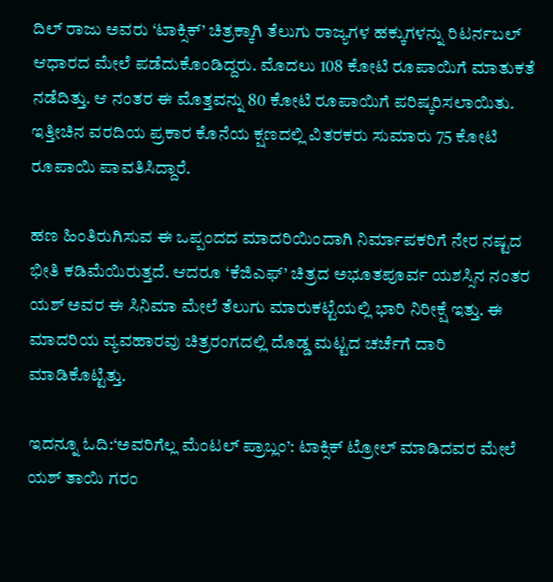ದಿಲ್ ರಾಜು ಅವರು ‘ಟಾಕ್ಸಿಕ್’ ಚಿತ್ರಕ್ಕಾಗಿ ತೆಲುಗು ರಾಜ್ಯಗಳ ಹಕ್ಕುಗಳನ್ನು ರಿಟರ್ನಬಲ್ ಆಧಾರದ ಮೇಲೆ ಪಡೆದುಕೊಂಡಿದ್ದರು. ಮೊದಲು 108 ಕೋಟಿ ರೂಪಾಯಿಗೆ ಮಾತುಕತೆ ನಡೆದಿತ್ತು. ಆ ನಂತರ ಈ ಮೊತ್ತವನ್ನು 80 ಕೋಟಿ ರೂಪಾಯಿಗೆ ಪರಿಷ್ಕರಿಸಲಾಯಿತು. ಇತ್ತೀಚಿನ ವರದಿಯ ಪ್ರಕಾರ ಕೊನೆಯ ಕ್ಷಣದಲ್ಲಿ ವಿತರಕರು ಸುಮಾರು 75 ಕೋಟಿ ರೂಪಾಯಿ ಪಾವತಿಸಿದ್ದಾರೆ.

ಹಣ ಹಿಂತಿರುಗಿಸುವ ಈ ಒಪ್ಪಂದದ ಮಾದರಿಯಿಂದಾಗಿ ನಿರ್ಮಾಪಕರಿಗೆ ನೇರ ನಷ್ಟದ ಭೀತಿ ಕಡಿಮೆಯಿರುತ್ತದೆ. ಆದರೂ ‘ಕೆಜಿಎಫ್’ ಚಿತ್ರದ ಅಭೂತಪೂರ್ವ ಯಶಸ್ಸಿನ ನಂತರ ಯಶ್ ಅವರ ಈ ಸಿನಿಮಾ ಮೇಲೆ ತೆಲುಗು ಮಾರುಕಟ್ಟೆಯಲ್ಲಿ ಭಾರಿ ನಿರೀಕ್ಷೆ ಇತ್ತು. ಈ ಮಾದರಿಯ ವ್ಯವಹಾರವು ಚಿತ್ರರಂಗದಲ್ಲಿ ದೊಡ್ಡ ಮಟ್ಟದ ಚರ್ಚೆಗೆ ದಾರಿ ಮಾಡಿಕೊಟ್ಟಿತ್ತು.

ಇದನ್ನೂ ಓದಿ:‘ಅವರಿಗೆಲ್ಲ ಮೆಂಟಲ್ ಪ್ರಾಬ್ಲಂ’: ಟಾಕ್ಸಿಕ್ ಟ್ರೋಲ್ ಮಾಡಿದವರ ಮೇಲೆ ಯಶ್ ತಾಯಿ ಗರಂ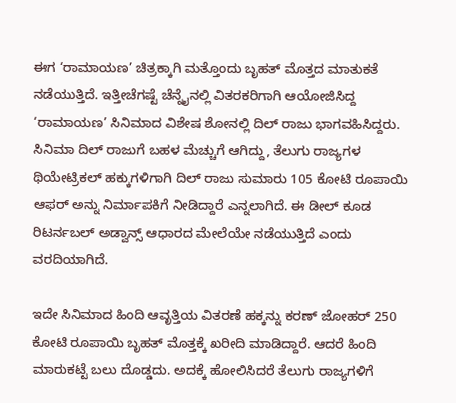ಈಗ ‘ರಾಮಾಯಣ’ ಚಿತ್ರಕ್ಕಾಗಿ ಮತ್ತೊಂದು ಬೃಹತ್ ಮೊತ್ತದ ಮಾತುಕತೆ ನಡೆಯುತ್ತಿದೆ. ಇತ್ತೀಚೆಗಷ್ಟೆ ಚೆನ್ನೈನಲ್ಲಿ ವಿತರಕರಿಗಾಗಿ ಆಯೋಜಿಸಿದ್ದ ‘ರಾಮಾಯಣ’ ಸಿನಿಮಾದ ವಿಶೇಷ ಶೋನಲ್ಲಿ ದಿಲ್ ರಾಜು ಭಾಗವಹಿಸಿದ್ದರು. ಸಿನಿಮಾ ದಿಲ್ ರಾಜುಗೆ ಬಹಳ ಮೆಚ್ಚುಗೆ ಆಗಿದ್ದು, ತೆಲುಗು ರಾಜ್ಯಗಳ ಥಿಯೇಟ್ರಿಕಲ್ ಹಕ್ಕುಗಳಿಗಾಗಿ ದಿಲ್ ರಾಜು ಸುಮಾರು 105 ಕೋಟಿ ರೂಪಾಯಿ ಆಫರ್ ಅನ್ನು ನಿರ್ಮಾಪಕಿಗೆ ನೀಡಿದ್ದಾರೆ ಎನ್ನಲಾಗಿದೆ. ಈ ಡೀಲ್ ಕೂಡ ರಿಟರ್ನಬಲ್ ಅಡ್ವಾನ್ಸ್ ಆಧಾರದ ಮೇಲೆಯೇ ನಡೆಯುತ್ತಿದೆ ಎಂದು ವರದಿಯಾಗಿದೆ.

ಇದೇ ಸಿನಿಮಾದ ಹಿಂದಿ ಆವೃತ್ತಿಯ ವಿತರಣೆ ಹಕ್ಕನ್ನು ಕರಣ್ ಜೋಹರ್ 250 ಕೋಟಿ ರೂಪಾಯಿ ಬೃಹತ್ ಮೊತ್ತಕ್ಕೆ ಖರೀದಿ ಮಾಡಿದ್ದಾರೆ. ಆದರೆ ಹಿಂದಿ ಮಾರುಕಟ್ಟೆ ಬಲು ದೊಡ್ಡದು. ಅದಕ್ಕೆ ಹೋಲಿಸಿದರೆ ತೆಲುಗು ರಾಜ್ಯಗಳಿಗೆ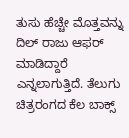ತುಸು ಹೆಚ್ಚೇ ಮೊತ್ತವನ್ನು ದಿಲ್ ರಾಜು ಆಫರ್ ಮಾಡಿದ್ದಾರೆ ಎನ್ನಲಾಗುತ್ತಿದೆ. ತೆಲುಗು ಚಿತ್ರರಂಗದ ಕೆಲ ಬಾಕ್ಸ್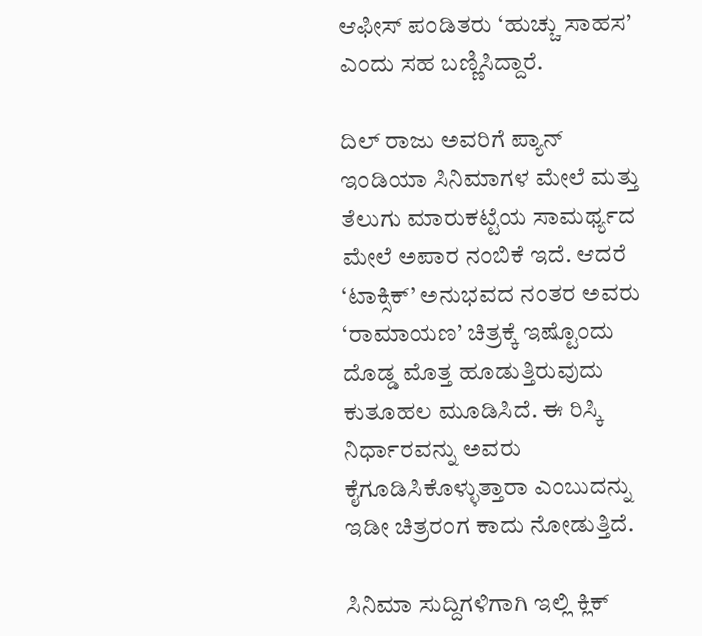ಆಫೀಸ್ ಪಂಡಿತರು ‘ಹುಚ್ಚು ಸಾಹಸ’ ಎಂದು ಸಹ ಬಣ್ಣಿಸಿದ್ದಾರೆ.

ದಿಲ್ ರಾಜು ಅವರಿಗೆ ಪ್ಯಾನ್ ಇಂಡಿಯಾ ಸಿನಿಮಾಗಳ ಮೇಲೆ ಮತ್ತು ತೆಲುಗು ಮಾರುಕಟ್ಟೆಯ ಸಾಮರ್ಥ್ಯದ ಮೇಲೆ ಅಪಾರ ನಂಬಿಕೆ ಇದೆ. ಆದರೆ ‘ಟಾಕ್ಸಿಕ್’ ಅನುಭವದ ನಂತರ ಅವರು ‘ರಾಮಾಯಣ’ ಚಿತ್ರಕ್ಕೆ ಇಷ್ಟೊಂದು ದೊಡ್ಡ ಮೊತ್ತ ಹೂಡುತ್ತಿರುವುದು ಕುತೂಹಲ ಮೂಡಿಸಿದೆ. ಈ ರಿಸ್ಕಿ ನಿರ್ಧಾರವನ್ನು ಅವರು ಕೈಗೂಡಿಸಿಕೊಳ್ಳುತ್ತಾರಾ ಎಂಬುದನ್ನು ಇಡೀ ಚಿತ್ರರಂಗ ಕಾದು ನೋಡುತ್ತಿದೆ.

ಸಿನಿಮಾ ಸುದ್ದಿಗಳಿಗಾಗಿ ಇಲ್ಲಿ ಕ್ಲಿಕ್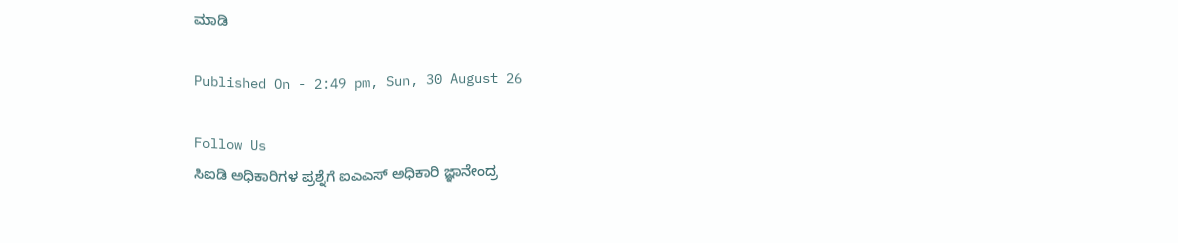ಮಾಡಿ

Published On - 2:49 pm, Sun, 30 August 26

Follow Us
ಸಿಐಡಿ ಅಧಿಕಾರಿಗಳ ಪ್ರಶ್ನೆಗೆ ಐಎಎಸ್ ಅಧಿಕಾರಿ ಜ್ಞಾನೇಂದ್ರ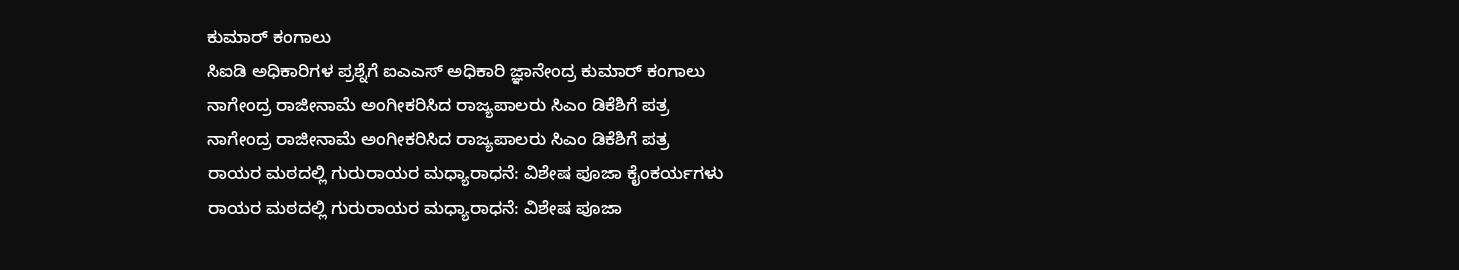ಕುಮಾರ್ ಕಂಗಾಲು
ಸಿಐಡಿ ಅಧಿಕಾರಿಗಳ ಪ್ರಶ್ನೆಗೆ ಐಎಎಸ್ ಅಧಿಕಾರಿ ಜ್ಞಾನೇಂದ್ರ ಕುಮಾರ್ ಕಂಗಾಲು
ನಾಗೇಂದ್ರ ರಾಜೀನಾಮೆ ಅಂಗೀಕರಿಸಿದ ರಾಜ್ಯಪಾಲರು ಸಿಎಂ ಡಿಕೆಶಿಗೆ ಪತ್ರ
ನಾಗೇಂದ್ರ ರಾಜೀನಾಮೆ ಅಂಗೀಕರಿಸಿದ ರಾಜ್ಯಪಾಲರು ಸಿಎಂ ಡಿಕೆಶಿಗೆ ಪತ್ರ
ರಾಯರ ಮಠದಲ್ಲಿ ಗುರುರಾಯರ ಮಧ್ಯಾರಾಧನೆ: ವಿಶೇಷ ಪೂಜಾ ಕೈಂಕರ್ಯಗಳು
ರಾಯರ ಮಠದಲ್ಲಿ ಗುರುರಾಯರ ಮಧ್ಯಾರಾಧನೆ: ವಿಶೇಷ ಪೂಜಾ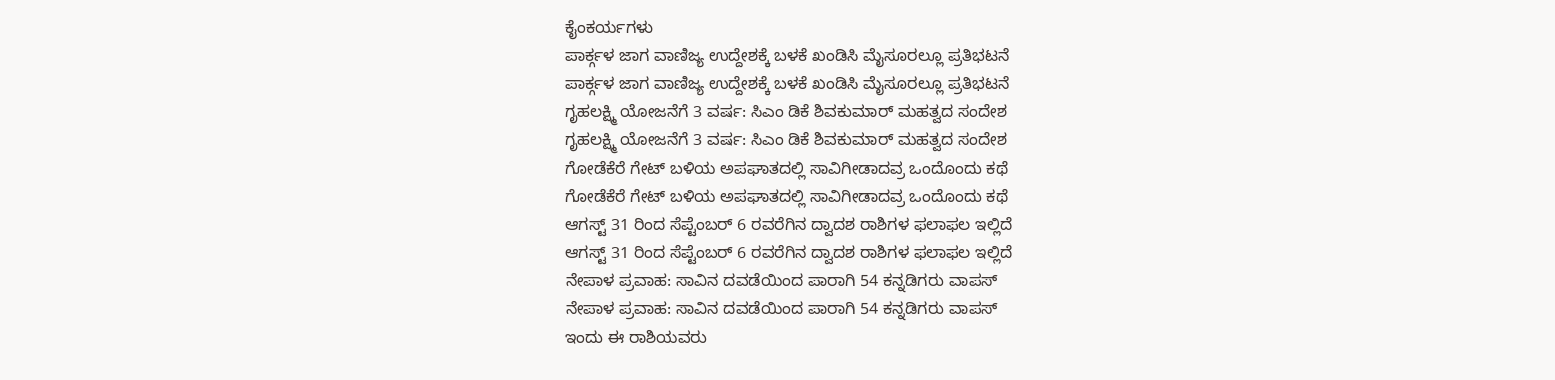ಕೈಂಕರ್ಯಗಳು
ಪಾರ್ಕ್ಗಳ ಜಾಗ ವಾಣಿಜ್ಯ ಉದ್ದೇಶಕ್ಕೆ ಬಳಕೆ ಖಂಡಿಸಿ ಮೈಸೂರಲ್ಲೂ ಪ್ರತಿಭಟನೆ
ಪಾರ್ಕ್ಗಳ ಜಾಗ ವಾಣಿಜ್ಯ ಉದ್ದೇಶಕ್ಕೆ ಬಳಕೆ ಖಂಡಿಸಿ ಮೈಸೂರಲ್ಲೂ ಪ್ರತಿಭಟನೆ
ಗೃಹಲಕ್ಷ್ಮಿ ಯೋಜನೆಗೆ 3 ವರ್ಷ: ಸಿಎಂ ಡಿಕೆ ಶಿವಕುಮಾರ್ ಮಹತ್ವದ ಸಂದೇಶ
ಗೃಹಲಕ್ಷ್ಮಿ ಯೋಜನೆಗೆ 3 ವರ್ಷ: ಸಿಎಂ ಡಿಕೆ ಶಿವಕುಮಾರ್ ಮಹತ್ವದ ಸಂದೇಶ
ಗೋಡೆಕೆರೆ ಗೇಟ್‌ ಬಳಿಯ ಅಪಘಾತದಲ್ಲಿ ಸಾವಿಗೀಡಾದವ್ರ ಒಂದೊಂದು ಕಥೆ
ಗೋಡೆಕೆರೆ ಗೇಟ್‌ ಬಳಿಯ ಅಪಘಾತದಲ್ಲಿ ಸಾವಿಗೀಡಾದವ್ರ ಒಂದೊಂದು ಕಥೆ
ಆಗಸ್ಟ್ 31 ರಿಂದ ಸೆಪ್ಟೆಂಬರ್ 6 ರವರೆಗಿನ ದ್ವಾದಶ ರಾಶಿಗಳ ಫಲಾಫಲ ಇಲ್ಲಿದೆ
ಆಗಸ್ಟ್ 31 ರಿಂದ ಸೆಪ್ಟೆಂಬರ್ 6 ರವರೆಗಿನ ದ್ವಾದಶ ರಾಶಿಗಳ ಫಲಾಫಲ ಇಲ್ಲಿದೆ
ನೇಪಾಳ ಪ್ರವಾಹ: ಸಾವಿನ ದವಡೆಯಿಂದ ಪಾರಾಗಿ 54 ಕನ್ನಡಿಗರು ವಾಪಸ್
ನೇಪಾಳ ಪ್ರವಾಹ: ಸಾವಿನ ದವಡೆಯಿಂದ ಪಾರಾಗಿ 54 ಕನ್ನಡಿಗರು ವಾಪಸ್
ಇಂದು ಈ ರಾಶಿಯವರು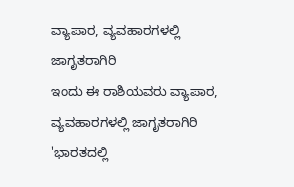ವ್ಯಾಪಾರ, ವ್ಯವಹಾರಗಳಲ್ಲಿ ಜಾಗೃತರಾಗಿರಿ
ಇಂದು ಈ ರಾಶಿಯವರು ವ್ಯಾಪಾರ, ವ್ಯವಹಾರಗಳಲ್ಲಿ ಜಾಗೃತರಾಗಿರಿ
'ಭಾರತದಲ್ಲಿ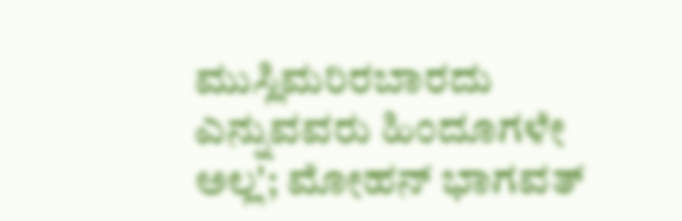ಮುಸ್ಲಿಮರಿರಬಾರದು ಎನ್ನುವವರು ಹಿಂದೂಗಳೇ ಅಲ್ಲ'; ಮೋಹನ್ ಭಾಗವತ್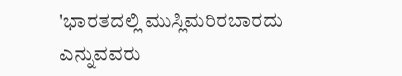'ಭಾರತದಲ್ಲಿ ಮುಸ್ಲಿಮರಿರಬಾರದು ಎನ್ನುವವರು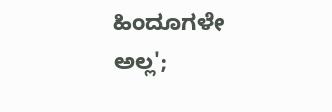ಹಿಂದೂಗಳೇ ಅಲ್ಲ';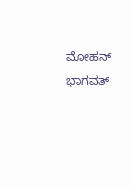ಮೋಹನ್ ಭಾಗವತ್